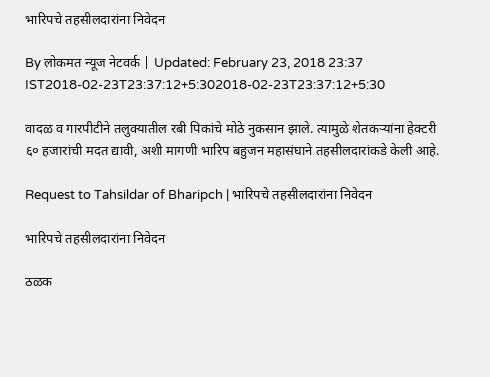भारिपचे तहसीलदारांना निवेदन

By लोकमत न्यूज नेटवर्क | Updated: February 23, 2018 23:37 IST2018-02-23T23:37:12+5:302018-02-23T23:37:12+5:30

वादळ व गारपीटीने तलुक्यातील रबी पिकांचे मोठे नुकसान झाले. त्यामुळे शेतकऱ्यांना हेक्टरी ६० हजारांची मदत द्यावी, अशी मागणी भारिप बहुजन महासंघाने तहसीलदारांकडे केली आहे.

Request to Tahsildar of Bharipch | भारिपचे तहसीलदारांना निवेदन

भारिपचे तहसीलदारांना निवेदन

ठळक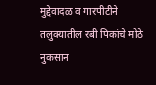मुद्देवादळ व गारपीटीने तलुक्यातील रबी पिकांचे मोठे नुकसान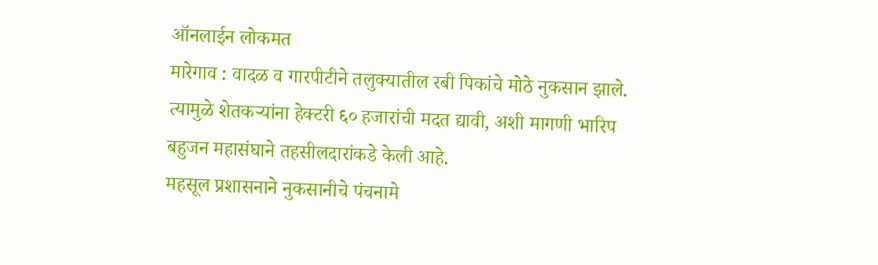ऑनलाईन लोकमत
मारेगाव : वादळ व गारपीटीने तलुक्यातील रबी पिकांचे मोठे नुकसान झाले. त्यामुळे शेतकऱ्यांना हेक्टरी ६० हजारांची मदत द्यावी, अशी मागणी भारिप बहुजन महासंघाने तहसीलदारांकडे केली आहे.
महसूल प्रशासनाने नुकसानीचे पंचनामे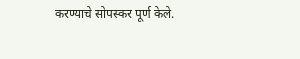करण्याचे सोपस्कर पूर्ण केले.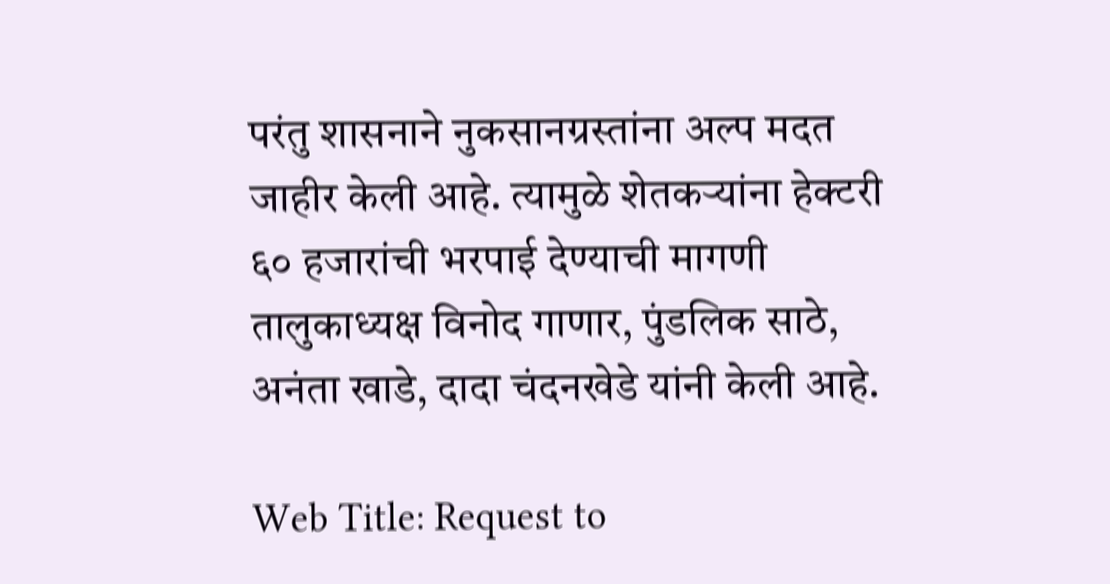परंतु शासनाने नुकसानग्रस्तांना अल्प मदत जाहीर केली आहे. त्यामुळे शेतकऱ्यांना हेक्टरी ६० हजारांची भरपाई देण्याची मागणी तालुकाध्यक्ष विनोद गाणार, पुंडलिक साठे, अनंता खाडे, दादा चंदनखेडे यांनी केली आहे.

Web Title: Request to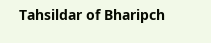Tahsildar of Bharipch